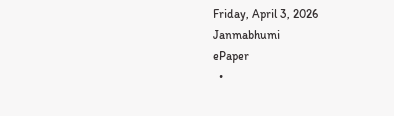Friday, April 3, 2026
Janmabhumi
ePaper
  •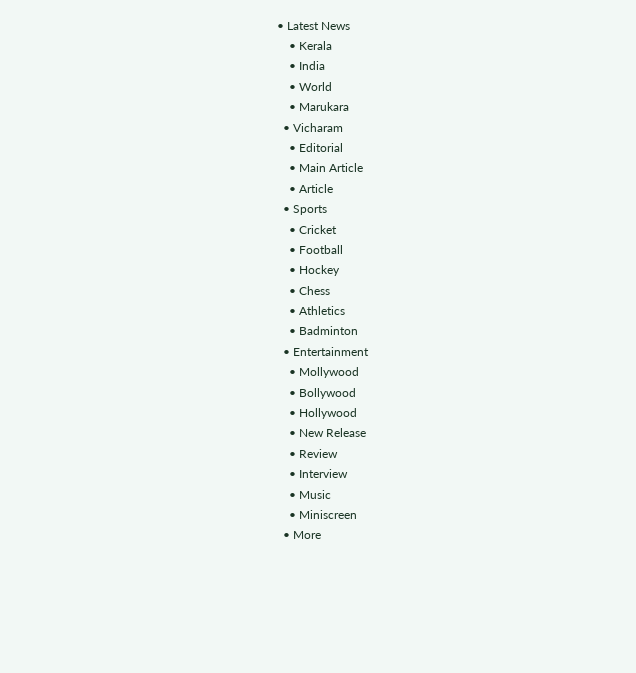• Latest News
    • Kerala
    • India
    • World
    • Marukara
  • Vicharam
    • Editorial
    • Main Article
    • Article
  • Sports
    • Cricket
    • Football
    • Hockey
    • Chess
    • Athletics
    • Badminton
  • Entertainment
    • Mollywood
    • Bollywood
    • Hollywood
    • New Release
    • Review
    • Interview
    • Music
    • Miniscreen
  • More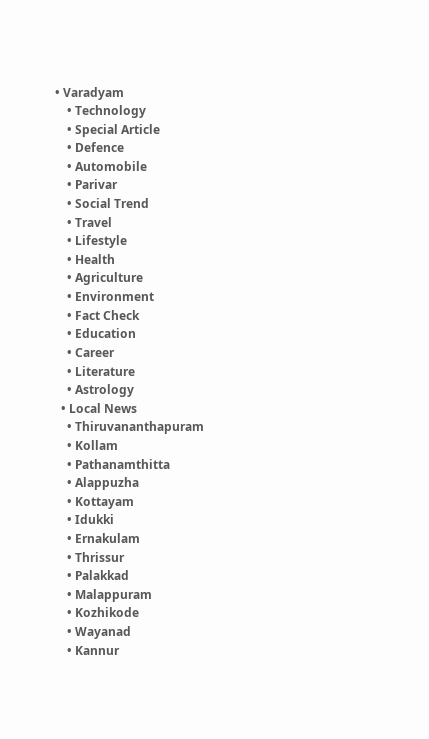• Varadyam
    • Technology
    • Special Article
    • Defence
    • Automobile
    • Parivar
    • Social Trend
    • Travel
    • Lifestyle
    • Health
    • Agriculture
    • Environment
    • Fact Check
    • Education
    • Career
    • Literature
    • Astrology
  • Local News
    • Thiruvananthapuram
    • Kollam
    • Pathanamthitta
    • Alappuzha
    • Kottayam
    • Idukki
    • Ernakulam
    • Thrissur
    • Palakkad
    • Malappuram
    • Kozhikode
    • Wayanad
    • Kannur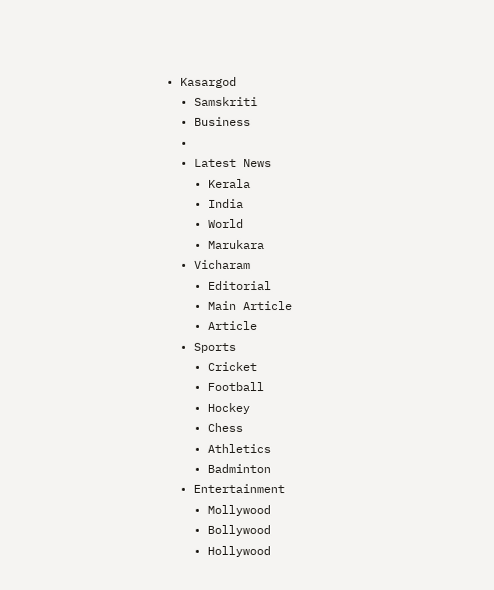• Kasargod
  • Samskriti
  • Business
  •
  • Latest News
    • Kerala
    • India
    • World
    • Marukara
  • Vicharam
    • Editorial
    • Main Article
    • Article
  • Sports
    • Cricket
    • Football
    • Hockey
    • Chess
    • Athletics
    • Badminton
  • Entertainment
    • Mollywood
    • Bollywood
    • Hollywood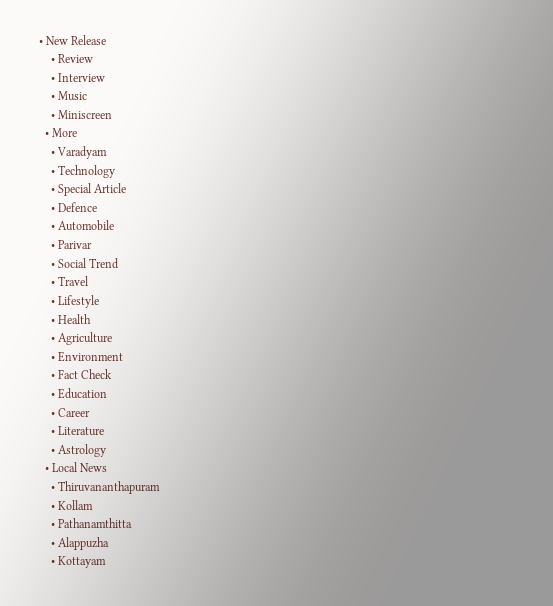• New Release
    • Review
    • Interview
    • Music
    • Miniscreen
  • More
    • Varadyam
    • Technology
    • Special Article
    • Defence
    • Automobile
    • Parivar
    • Social Trend
    • Travel
    • Lifestyle
    • Health
    • Agriculture
    • Environment
    • Fact Check
    • Education
    • Career
    • Literature
    • Astrology
  • Local News
    • Thiruvananthapuram
    • Kollam
    • Pathanamthitta
    • Alappuzha
    • Kottayam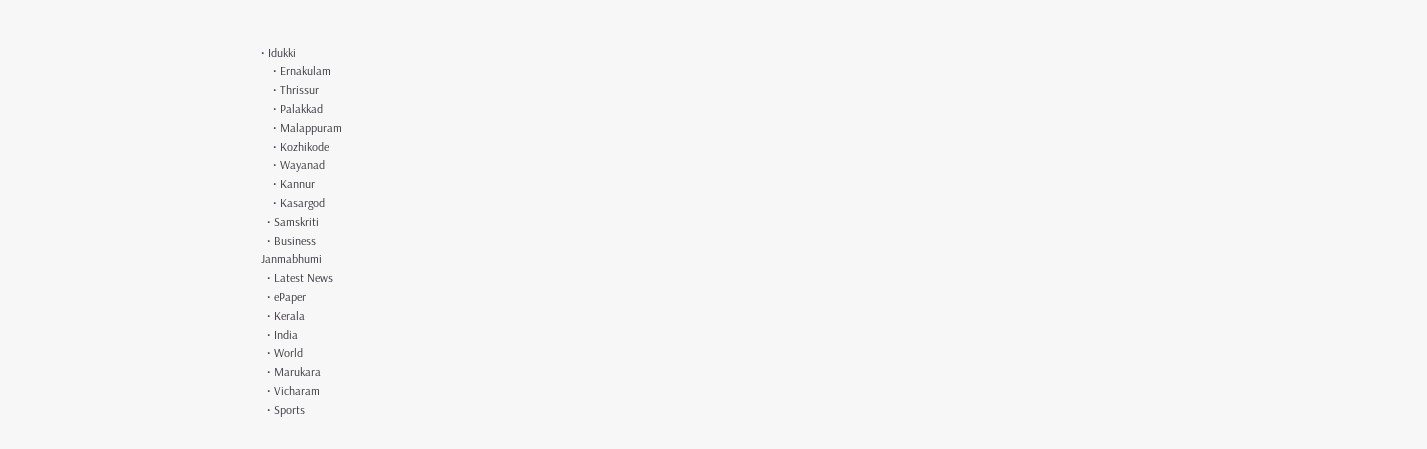• Idukki
    • Ernakulam
    • Thrissur
    • Palakkad
    • Malappuram
    • Kozhikode
    • Wayanad
    • Kannur
    • Kasargod
  • Samskriti
  • Business
Janmabhumi
  • Latest News
  • ePaper
  • Kerala
  • India
  • World
  • Marukara
  • Vicharam
  • Sports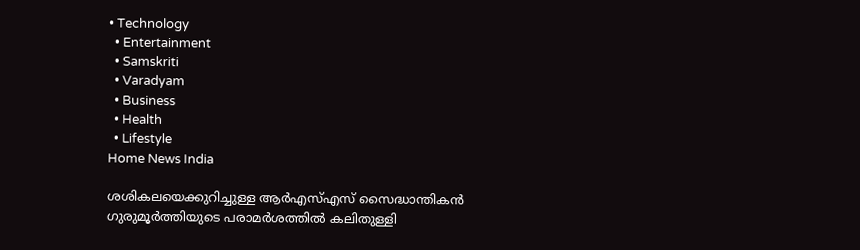• Technology
  • Entertainment
  • Samskriti
  • Varadyam
  • Business
  • Health
  • Lifestyle
Home News India

ശശികലയെക്കുറിച്ചുള്ള ആര്‍എസ്എസ് സൈദ്ധാന്തികന്‍ ഗുരുമൂര്‍ത്തിയുടെ പരാമര്‍ശത്തില്‍ കലിതുള്ളി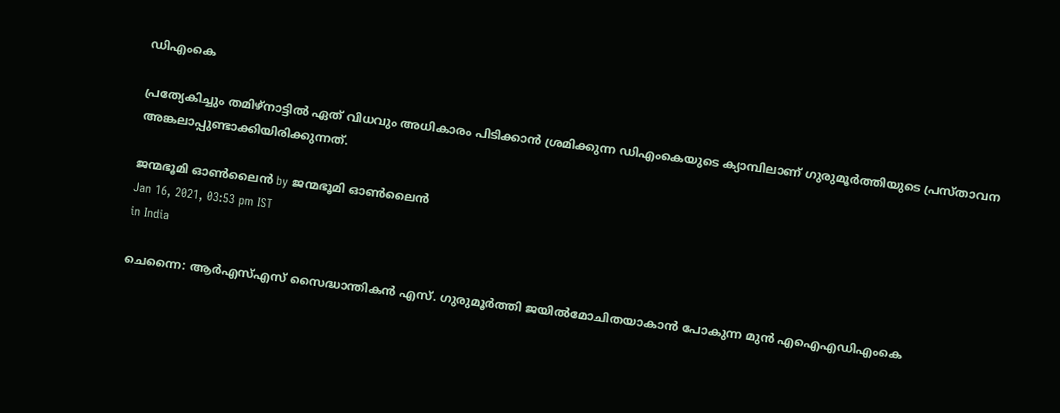ഡിഎംകെ

പ്രത്യേകിച്ചും തമിഴ്‌നാട്ടില്‍ ഏത് വിധവും അധികാരം പിടിക്കാന്‍ ശ്രമിക്കുന്ന ഡിഎംകെയുടെ ക്യാമ്പിലാണ് ഗുരുമൂര്‍ത്തിയുടെ പ്രസ്താവന അങ്കലാപ്പുണ്ടാക്കിയിരിക്കുന്നത്.

ജന്മഭൂമി ഓണ്‍ലൈന്‍ by ജന്മഭൂമി ഓണ്‍ലൈന്‍
Jan 16, 2021, 03:53 pm IST
in India

ചെന്നൈ: ആര്‍എസ്എസ് സൈദ്ധാന്തികന്‍ എസ്. ഗുരുമൂര്‍ത്തി ജയില്‍മോചിതയാകാന്‍ പോകുന്ന മുന്‍ എഐഎഡിഎംകെ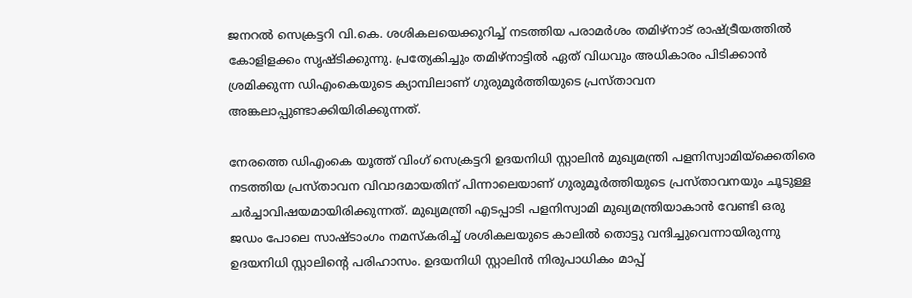ജനറല്‍ സെക്രട്ടറി വി.കെ. ശശികലയെക്കുറിച്ച് നടത്തിയ പരാമര്‍ശം തമിഴ്‌നാട് രാഷ്‌ട്രീയത്തില്‍ കോളിളക്കം സൃഷ്ടിക്കുന്നു. പ്രത്യേകിച്ചും തമിഴ്‌നാട്ടില്‍ ഏത് വിധവും അധികാരം പിടിക്കാന്‍ ശ്രമിക്കുന്ന ഡിഎംകെയുടെ ക്യാമ്പിലാണ് ഗുരുമൂര്‍ത്തിയുടെ പ്രസ്താവന അങ്കലാപ്പുണ്ടാക്കിയിരിക്കുന്നത്.

നേരത്തെ ഡിഎംകെ യൂത്ത് വിംഗ് സെക്രട്ടറി ഉദയനിധി സ്റ്റാലിന്‍ മുഖ്യമന്ത്രി പളനിസ്വാമിയ്‌ക്കെതിരെ നടത്തിയ പ്രസ്താവന വിവാദമായതിന് പിന്നാലെയാണ് ഗുരുമൂര്‍ത്തിയുടെ പ്രസ്താവനയും ചൂടുള്ള ചര്‍ച്ചാവിഷയമായിരിക്കുന്നത്. മുഖ്യമന്ത്രി എടപ്പാടി പളനിസ്വാമി മുഖ്യമന്ത്രിയാകാന്‍ വേണ്ടി ഒരു ജഡം പോലെ സാഷ്ടാംഗം നമസ്‌കരിച്ച് ശശികലയുടെ കാലില്‍ തൊട്ടു വന്ദിച്ചുവെന്നായിരുന്നു ഉദയനിധി സ്റ്റാലിന്റെ പരിഹാസം. ഉദയനിധി സ്റ്റാലിന്‍ നിരുപാധികം മാപ്പ്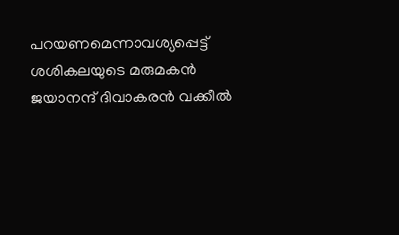പറയണമെന്നാവശ്യപ്പെട്ട് ശശികലയുടെ മരുമകന്‍ ജയാനന്ദ് ദിവാകരന്‍ വക്കീല്‍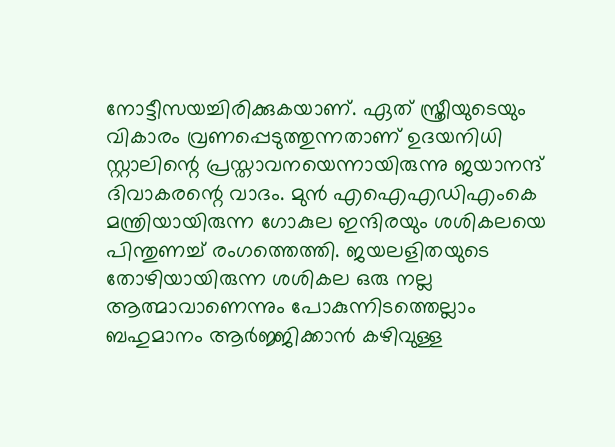നോട്ടീസയച്ചിരിക്കുകയാണ്. ഏത് സ്ത്രീയുടെയും വികാരം വ്രണപ്പെടുത്തുന്നതാണ് ഉദയനിധി സ്റ്റാലിന്റെ പ്രസ്താവനയെന്നായിരുന്നു ജയാനന്ദ് ദിവാകരന്റെ വാദം. മുന്‍ എഐഎഡിഎംകെ മന്ത്രിയായിരുന്ന ഗോകുല ഇന്ദിരയും ശശികലയെ പിന്തുണച്ച് രംഗത്തെത്തി. ജയലളിതയുടെ തോഴിയായിരുന്ന ശശികല ഒരു നല്ല ആത്മാവാണെന്നും പോകുന്നിടത്തെല്ലാം ബഹുമാനം ആര്‍ജ്ജിക്കാന്‍ കഴിവുള്ള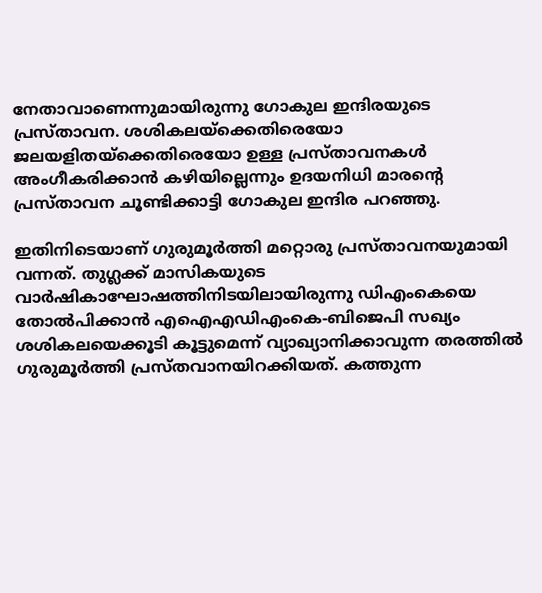നേതാവാണെന്നുമായിരുന്നു ഗോകുല ഇന്ദിരയുടെ പ്രസ്താവന. ശശികലയ്‌ക്കെതിരെയോ ജലയളിതയ്‌ക്കെതിരെയോ ഉള്ള പ്രസ്താവനകള്‍ അംഗീകരിക്കാന്‍ കഴിയില്ലെന്നും ഉദയനിധി മാരന്റെ പ്രസ്താവന ചൂണ്ടിക്കാട്ടി ഗോകുല ഇന്ദിര പറഞ്ഞു.

ഇതിനിടെയാണ് ഗുരുമൂര്‍ത്തി മറ്റൊരു പ്രസ്താവനയുമായി വന്നത്. തുഗ്ലക്ക് മാസികയുടെ വാര്‍ഷികാഘോഷത്തിനിടയിലായിരുന്നു ഡിഎംകെയെ തോല്‍പിക്കാന്‍ എഐഎഡിഎംകെ-ബിജെപി സഖ്യം ശശികലയെക്കൂടി കൂട്ടുമെന്ന് വ്യാഖ്യാനിക്കാവുന്ന തരത്തില്‍ ഗുരുമൂര്‍ത്തി പ്രസ്തവാനയിറക്കിയത്. കത്തുന്ന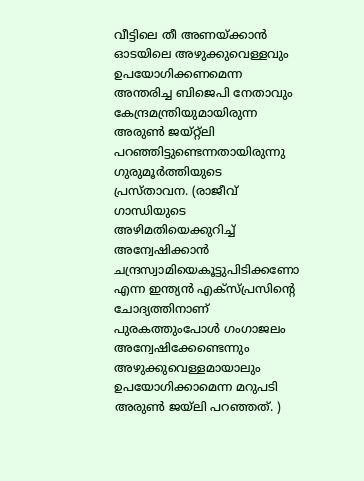വീട്ടിലെ തീ അണയ്‌ക്കാന്‍ ഓടയിലെ അഴുക്കുവെള്ളവും ഉപയോഗിക്കണമെന്ന അന്തരിച്ച ബിജെപി നേതാവും കേന്ദ്രമന്ത്രിയുമായിരുന്ന അരുണ്‍ ജയ്റ്റ്‌ലി പറഞ്ഞിട്ടുണ്ടെന്നതായിരുന്നു ഗുരുമൂര്‍ത്തിയുടെ പ്രസ്താവന. (രാജീവ് ഗാന്ധിയുടെ അഴിമതിയെക്കുറിച്ച് അന്വേഷിക്കാന്‍ ചന്ദ്രസ്വാമിയെകൂട്ടുപിടിക്കണോ എന്ന ഇന്ത്യന്‍ എക്സ്പ്രസിന്റെ ചോദ്യത്തിനാണ് പുരകത്തുംപോള്‍ ഗംഗാജലം അന്വേഷിക്കേണ്ടെന്നും അഴുക്കുവെള്ളമായാലും ഉപയോഗിക്കാമെന്ന മറുപടി അരുണ്‍ ജയ്‌ലി പറഞ്ഞത്. )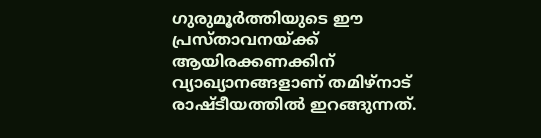ഗുരുമൂര്‍ത്തിയുടെ ഈ പ്രസ്താവനയ്‌ക്ക് ആയിരക്കണക്കിന് വ്യാഖ്യാനങ്ങളാണ് തമിഴ്‌നാട് രാഷ്ടീയത്തില്‍ ഇറങ്ങുന്നത്.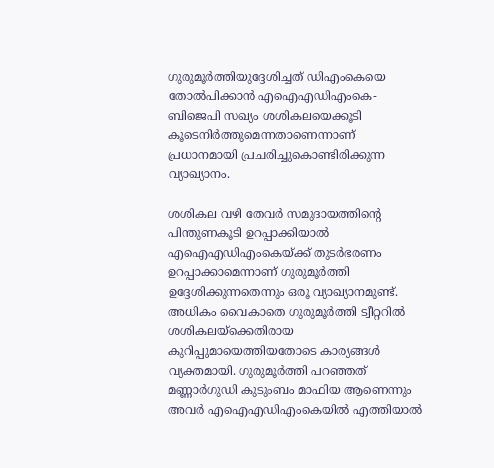ഗുരുമൂര്‍ത്തിയുദ്ദേശിച്ചത് ഡിഎംകെയെ തോല്‍പിക്കാന്‍ എഐഎഡിഎംകെ-ബിജെപി സഖ്യം ശശികലയെക്കൂടി കൂടെനിര്‍ത്തുമെന്നതാണെന്നാണ് പ്രധാനമായി പ്രചരിച്ചുകൊണ്ടിരിക്കുന്ന വ്യാഖ്യാനം.

ശശികല വഴി തേവര്‍ സമുദായത്തിന്റെ പിന്തുണകൂടി ഉറപ്പാക്കിയാല്‍ എഐഎഡിഎംകെയ്‌ക്ക് തുടര്‍ഭരണം ഉറപ്പാക്കാമെന്നാണ് ഗുരുമൂര്‍ത്തി ഉദ്ദേശിക്കുന്നതെന്നും ഒരൂ വ്യാഖ്യാനമുണ്ട്. അധികം വൈകാതെ ഗുരുമൂര്‍ത്തി ട്വീറ്ററില്‍ ശശികലയ്‌ക്കെതിരായ കുറിപ്പുമായെത്തിയതോടെ കാര്യങ്ങള്‍ വ്യക്തമായി. ഗുരുമൂര്‍ത്തി പറഞ്ഞത് മണ്ണാര്‍ഗുഡി കുടുംബം മാഫിയ ആണെന്നും അവര്‍ എഐഎഡിഎംകെയില്‍ എത്തിയാല്‍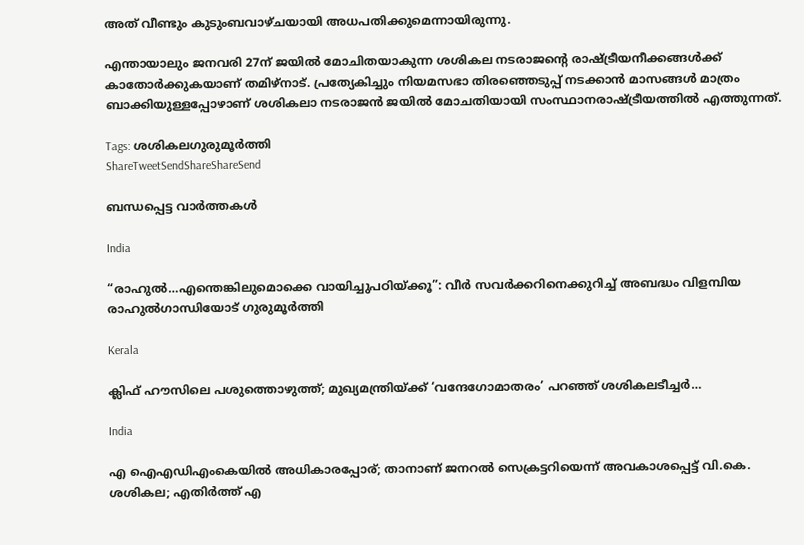അത് വീണ്ടും കുടുംബവാഴ്ചയായി അധപതിക്കുമെന്നായിരുന്നു.

എന്തായാലും ജനവരി 27ന് ജയില്‍ മോചിതയാകുന്ന ശശികല നടരാജന്റെ രാഷ്‌ട്രീയനീക്കങ്ങള്‍ക്ക് കാതോര്‍ക്കുകയാണ് തമിഴ്‌നാട്. പ്രത്യേകിച്ചും നിയമസഭാ തിരഞ്ഞെടുപ്പ് നടക്കാന്‍ മാസങ്ങള്‍ മാത്രം ബാക്കിയുള്ളപ്പോഴാണ് ശശികലാ നടരാജന്‍ ജയില്‍ മോചതിയായി സംസ്ഥാനരാഷ്‌ട്രീയത്തില്‍ എത്തുന്നത്.

Tags: ശശികലഗുരുമൂര്‍ത്തി
ShareTweetSendShareShareSend

ബന്ധപ്പെട്ട വാര്‍ത്തകള്‍

India

“രാഹുല്‍…എന്തെങ്കിലുമൊക്കെ വായിച്ചുപഠിയ്‌ക്കൂ”: വീര്‍ സവര്‍ക്കറിനെക്കുറിച്ച് അബദ്ധം വിളമ്പിയ രാഹുല്‍ഗാന്ധിയോട് ഗുരുമൂര്‍ത്തി

Kerala

ക്ലിഫ് ഹൗസിലെ പശുത്തൊഴുത്ത്; മുഖ്യമന്ത്രിയ്‌ക്ക് ‘വന്ദേഗോമാതരം’ പറഞ്ഞ് ശശികലടീച്ചര്‍…

India

എ ഐഎഡിഎംകെയില്‍ അധികാരപ്പോര്; താനാണ് ജനറല്‍ സെക്രട്ടറിയെന്ന് അവകാശപ്പെട്ട് വി.കെ. ശശികല; എതിര്‍ത്ത് എ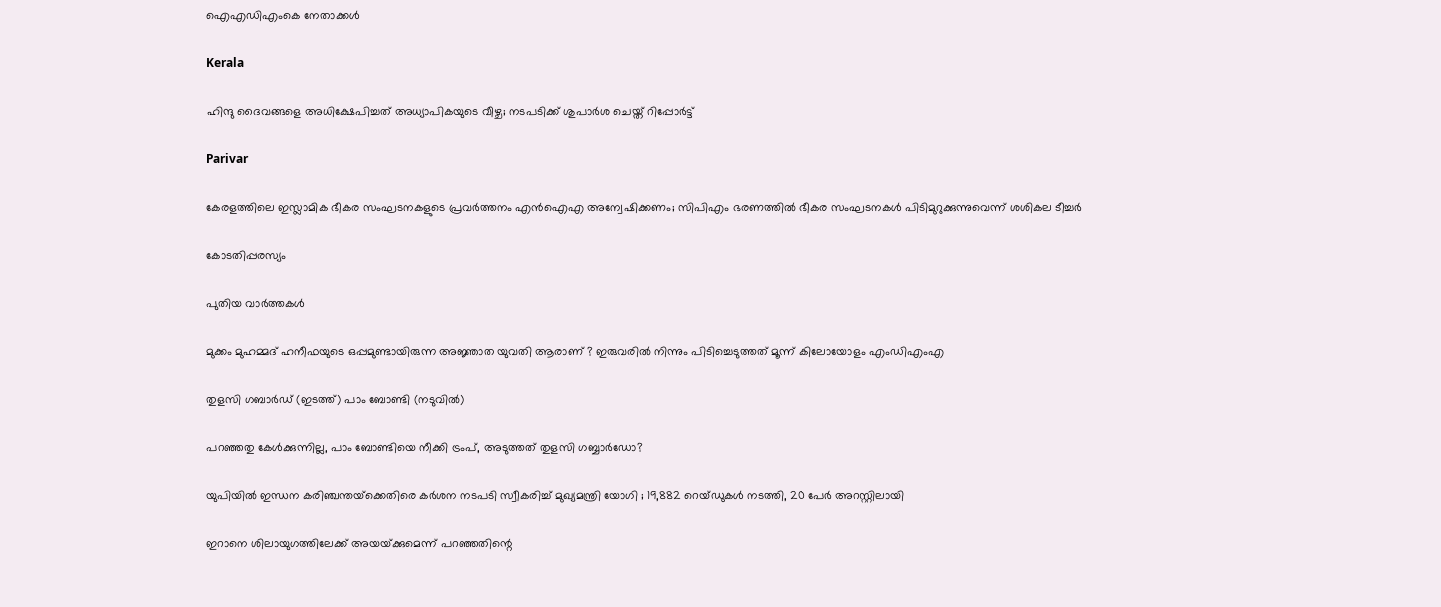ഐഎഡിഎംകെ നേതാക്കള്‍

Kerala

ഹിന്ദു ദൈവങ്ങളെ അധിക്ഷേപിച്ചത് അധ്യാപികയുടെ വീഴ്ച; നടപടിക്ക് ശുപാര്‍ശ ചെയ്ത് റിപ്പോര്‍ട്ട്

Parivar

കേരളത്തിലെ ഇസ്ലാമിക ഭീകര സംഘടനകളുടെ പ്രവര്‍ത്തനം എന്‍ഐഎ അന്വേഷിക്കണം; സിപിഎം ഭരണത്തില്‍ ഭീകര സംഘടനകള്‍ പിടിമുറുക്കുന്നുവെന്ന് ശശികല ടീച്ചര്‍

കോടതിപ്പരസ്യം

പുതിയ വാര്‍ത്തകള്‍

മുക്കം മുഹമ്മദ് ഹനീഫയുടെ ഒപ്പമുണ്ടായിരുന്ന അജ്ഞാത യുവതി ആരാണ് ? ഇരുവരിൽ നിന്നും പിടിച്ചെടുത്തത് മൂന്ന് കിലോയോളം എംഡിഎംഎ

തുളസി ഗബാര്‍ഡ് (ഇടത്ത്) പാം ബോണ്ടി (നടുവില്‍)

പറഞ്ഞതു കേള്‍ക്കുന്നില്ല, പാം ബോണ്ടിയെ നീക്കി ട്രംപ്, അടുത്തത് തുളസി ഗബ്ബാര്‍ഡോ?

യുപിയിൽ ഇന്ധന കരിഞ്ചന്തയ്‌ക്കെതിരെ കർശന നടപടി സ്വീകരിച്ച് മുഖ്യമന്ത്രി യോഗി ; 19,882 റെയ്ഡുകൾ നടത്തി, 20 പേർ അറസ്റ്റിലായി

ഇറാനെ ശിലായുഗത്തിലേക്ക് അയയ്‌ക്കുമെന്ന് പറഞ്ഞതിന്റെ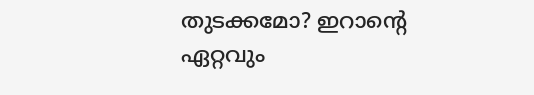തുടക്കമോ? ഇറാന്റെ ഏറ്റവും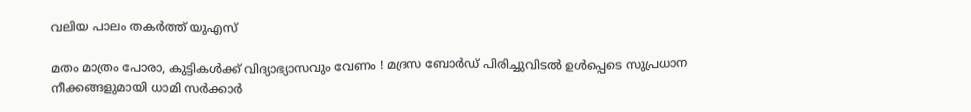വലിയ പാലം തകര്‍ത്ത് യുഎസ്

മതം മാത്രം പോരാ, കുട്ടികൾക്ക് വിദ്യാഭ്യാസവും വേണം ! മദ്രസ ബോർഡ് പിരിച്ചുവിടൽ ഉൾപ്പെടെ സുപ്രധാന നീക്കങ്ങളുമായി ധാമി സർക്കാർ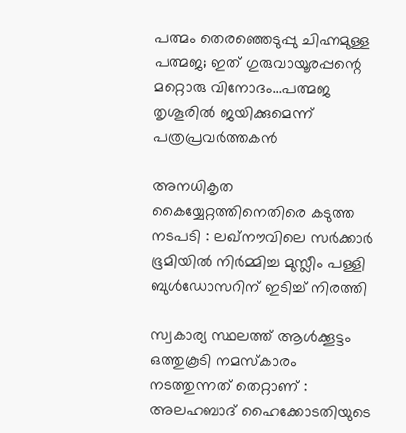പത്മം തെരഞ്ഞെടുപ്പു ചിഹ്നമുള്ള പത്മജ; ഇത് ഗുരുവായൂരപ്പന്റെ മറ്റൊരു വിനോദം…പത്മജ തൃശൂരില്‍ ജയിക്കുമെന്ന് പത്രപ്രവര്‍ത്തകന്‍

അനധികൃത കൈയ്യേറ്റത്തിനെതിരെ കടുത്ത നടപടി : ലഖ്‌നൗവിലെ സർക്കാർ ഭൂമിയിൽ നിർമ്മിച്ച മുസ്ലീം പള്ളി ബുൾഡോസറിന് ഇടിച്ച് നിരത്തി

സ്വകാര്യ സ്ഥലത്ത് ആൾക്കൂട്ടം ഒത്തുകൂടി നമസ്‌കാരം നടത്തുന്നത് തെറ്റാണ് : അലഹബാദ് ഹൈക്കോടതിയുടെ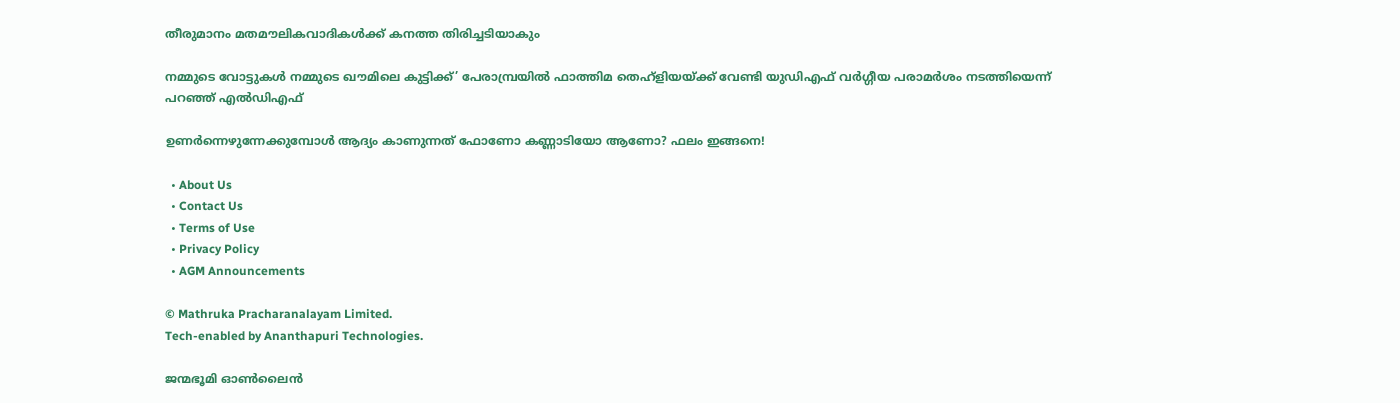തീരുമാനം മതമൗലികവാദികൾക്ക് കനത്ത തിരിച്ചടിയാകും

നമ്മുടെ വോട്ടുകള്‍ നമ്മുടെ ഖൗമിലെ കുട്ടിക്ക്’ പേരാമ്പ്രയില്‍ ഫാത്തിമ തെഹ്ളിയയ്‌ക്ക് വേണ്ടി യുഡിഎഫ് വര്‍ഗ്ഗീയ പരാമര്‍ശം നടത്തിയെന്ന് പറഞ്ഞ് എല്‍ഡിഎഫ്

ഉണർന്നെഴുന്നേക്കുമ്പോൾ ആദ്യം കാണുന്നത് ഫോണോ കണ്ണാടിയോ ആണോ? ഫലം ഇങ്ങനെ!

  • About Us
  • Contact Us
  • Terms of Use
  • Privacy Policy
  • AGM Announcements

© Mathruka Pracharanalayam Limited.
Tech-enabled by Ananthapuri Technologies.

ജന്മഭൂമി ഓണ്‍ലൈന്‍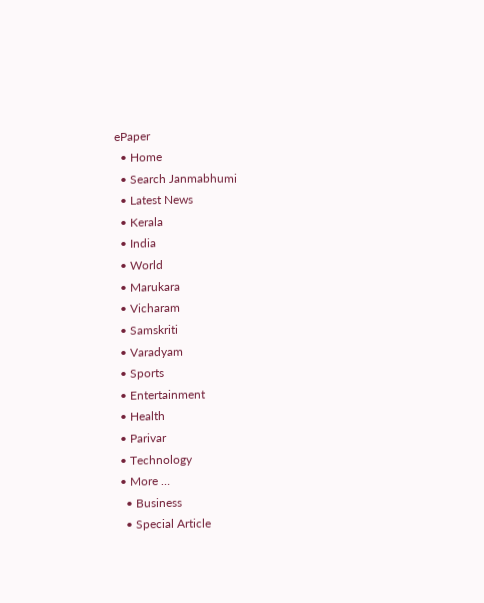ePaper
  • Home
  • Search Janmabhumi
  • Latest News
  • Kerala
  • India
  • World
  • Marukara
  • Vicharam
  • Samskriti
  • Varadyam
  • Sports
  • Entertainment
  • Health
  • Parivar
  • Technology
  • More …
    • Business
    • Special Article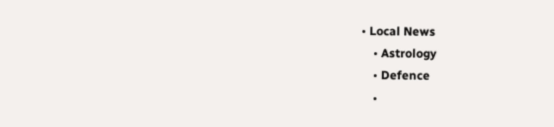• Local News
    • Astrology
    • Defence
    •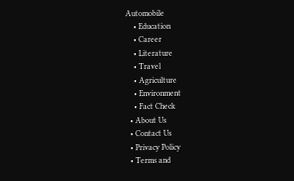Automobile
    • Education
    • Career
    • Literature
    • Travel
    • Agriculture
    • Environment
    • Fact Check
  • About Us
  • Contact Us
  • Privacy Policy
  • Terms and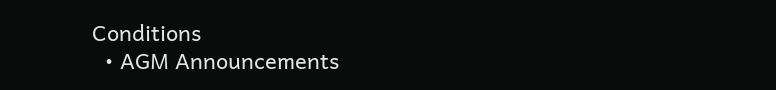Conditions
  • AGM Announcements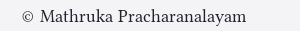© Mathruka Pracharanalayam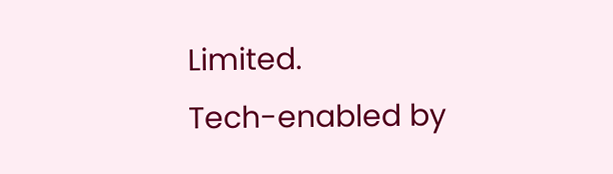Limited.
Tech-enabled by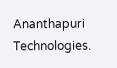Ananthapuri Technologies.